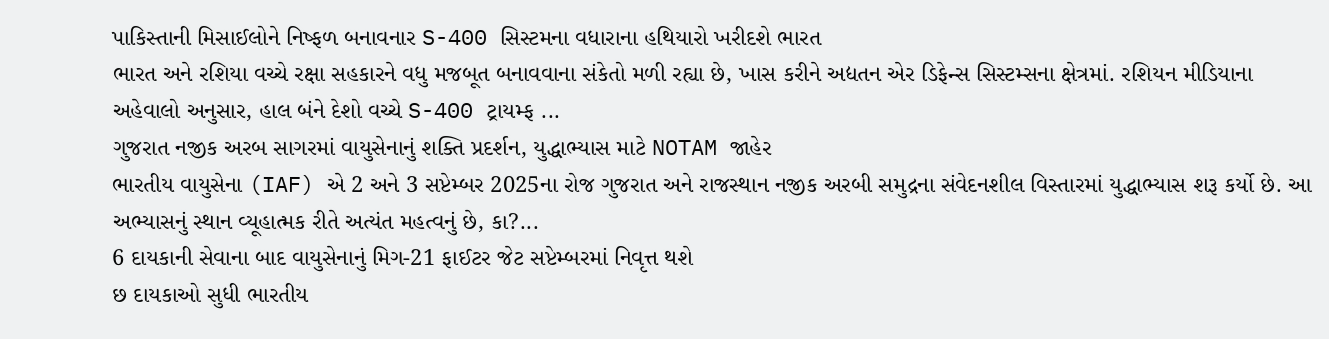પાકિસ્તાની મિસાઈલોને નિષ્ફળ બનાવનાર S-400 સિસ્ટમના વધારાના હથિયારો ખરીદશે ભારત
ભારત અને રશિયા વચ્ચે રક્ષા સહકારને વધુ મજબૂત બનાવવાના સંકેતો મળી રહ્યા છે, ખાસ કરીને અદ્યતન એર ડિફેન્સ સિસ્ટમ્સના ક્ષેત્રમાં. રશિયન મીડિયાના અહેવાલો અનુસાર, હાલ બંને દેશો વચ્ચે S-400 ટ્રાયમ્ફ ...
ગુજરાત નજીક અરબ સાગરમાં વાયુસેનાનું શક્તિ પ્રદર્શન, યુદ્ધાભ્યાસ માટે NOTAM જાહેર
ભારતીય વાયુસેના (IAF) એ 2 અને 3 સપ્ટેમ્બર 2025ના રોજ ગુજરાત અને રાજસ્થાન નજીક અરબી સમુદ્રના સંવેદનશીલ વિસ્તારમાં યુદ્ધાભ્યાસ શરૂ કર્યો છે. આ અભ્યાસનું સ્થાન વ્યૂહાત્મક રીતે અત્યંત મહત્વનું છે, કા?...
6 દાયકાની સેવાના બાદ વાયુસેનાનું મિગ-21 ફાઈટર જેટ સપ્ટેમ્બરમાં નિવૃત્ત થશે
છ દાયકાઓ સુધી ભારતીય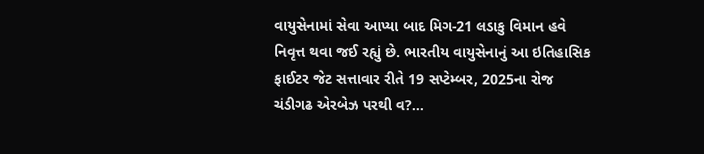વાયુસેનામાં સેવા આપ્યા બાદ મિગ-21 લડાકુ વિમાન હવે નિવૃત્ત થવા જઈ રહ્યું છે. ભારતીય વાયુસેનાનું આ ઇતિહાસિક ફાઈટર જેટ સત્તાવાર રીતે 19 સપ્ટેમ્બર, 2025ના રોજ ચંડીગઢ એરબેઝ પરથી વ?...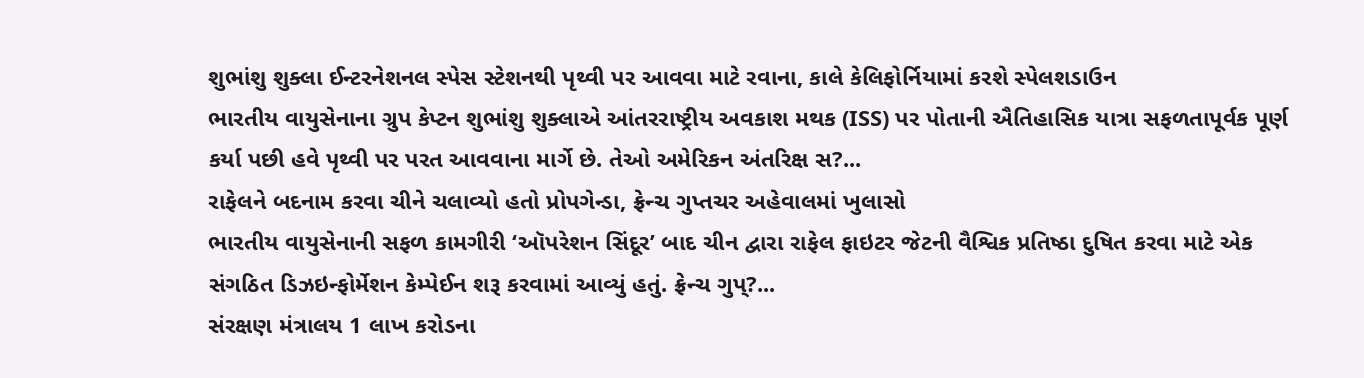શુભાંશુ શુક્લા ઈન્ટરનેશનલ સ્પેસ સ્ટેશનથી પૃથ્વી પર આવવા માટે રવાના, કાલે કેલિફોર્નિયામાં કરશે સ્પેલશડાઉન
ભારતીય વાયુસેનાના ગ્રુપ કેપ્ટન શુભાંશુ શુક્લાએ આંતરરાષ્ટ્રીય અવકાશ મથક (ISS) પર પોતાની ઐતિહાસિક યાત્રા સફળતાપૂર્વક પૂર્ણ કર્યા પછી હવે પૃથ્વી પર પરત આવવાના માર્ગે છે. તેઓ અમેરિકન અંતરિક્ષ સ?...
રાફેલને બદનામ કરવા ચીને ચલાવ્યો હતો પ્રોપગેન્ડા, ફ્રેન્ચ ગુપ્તચર અહેવાલમાં ખુલાસો
ભારતીય વાયુસેનાની સફળ કામગીરી ‘ઑપરેશન સિંદૂર’ બાદ ચીન દ્વારા રાફેલ ફાઇટર જેટની વૈશ્વિક પ્રતિષ્ઠા દુષિત કરવા માટે એક સંગઠિત ડિઝઇન્ફોર્મેશન કેમ્પેઈન શરૂ કરવામાં આવ્યું હતું. ફ્રેન્ચ ગુપ્?...
સંરક્ષણ મંત્રાલય 1 લાખ કરોડના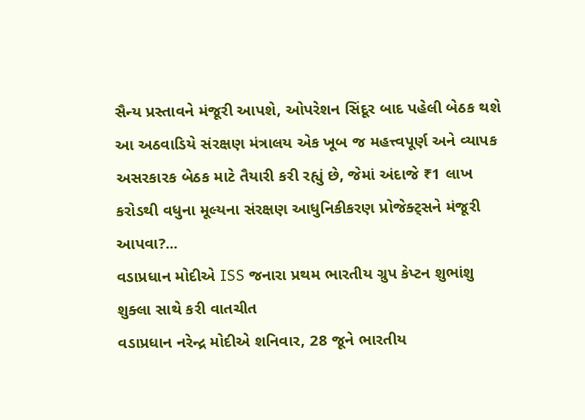સૈન્ય પ્રસ્તાવને મંજૂરી આપશે, ઓપરેશન સિંદૂર બાદ પહેલી બેઠક થશે
આ અઠવાડિયે સંરક્ષણ મંત્રાલય એક ખૂબ જ મહત્ત્વપૂર્ણ અને વ્યાપક અસરકારક બેઠક માટે તૈયારી કરી રહ્યું છે, જેમાં અંદાજે ₹1 લાખ કરોડથી વધુના મૂલ્યના સંરક્ષણ આધુનિકીકરણ પ્રોજેક્ટ્સને મંજૂરી આપવા?...
વડાપ્રધાન મોદીએ ISS જનારા પ્રથમ ભારતીય ગ્રુપ કેપ્ટન શુભાંશુ શુક્લા સાથે કરી વાતચીત
વડાપ્રધાન નરેન્દ્ર મોદીએ શનિવાર, 28 જૂને ભારતીય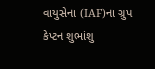વાયુસેના (IAF)ના ગ્રુપ કેપ્ટન શુભાંશુ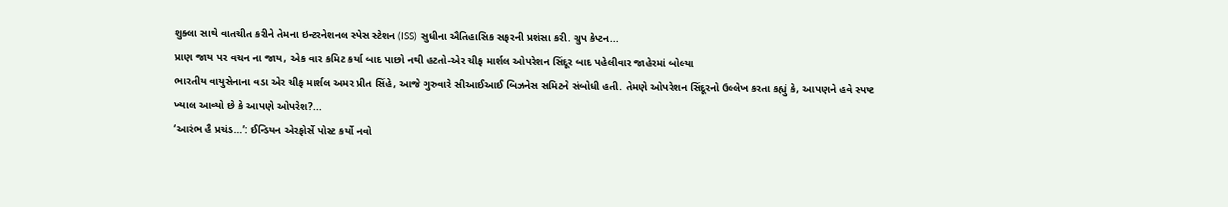શુક્લા સાથે વાતચીત કરીને તેમના ઇન્ટરનેશનલ સ્પેસ સ્ટેશન (ISS) સુધીના ઐતિહાસિક સફરની પ્રશંસા કરી. ગ્રુપ કેપ્ટન...
પ્રાણ જાય પર વચન ના જાય, એક વાર કમિટ કર્યા બાદ પાછો નથી હટતો-એર ચીફ માર્શલ ઓપરેશન સિંદૂર બાદ પહેલીવાર જાહેરમાં બોલ્યા
ભારતીય વાયુસેનાના વડા એર ચીફ માર્શલ અમર પ્રીત સિંહે, આજે ગુરુવારે સીઆઈઆઈ બિઝનેસ સમિટને સંબોધી હતી. તેમણે ઓપરેશન સિંદૂરનો ઉલ્લેખ કરતા કહ્યું કે, આપણને હવે સ્પષ્ટ ખ્યાલ આવ્યો છે કે આપણે ઓપરેશ?...
‘આરંભ હૈ પ્રચંડ…’: ઈન્ડિયન એરફોર્સે પોસ્ટ કર્યો નવો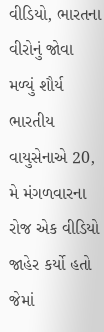વીડિયો, ભારતના વીરોનું જોવા મળ્યું શૌર્ય
ભારતીય વાયુસેનાએ 20, મે મંગળવારના રોજ એક વીડિયો જાહેર કર્યો હતો જેમાં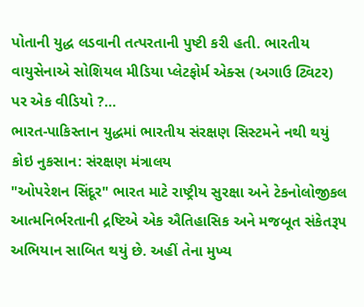પોતાની યુદ્ધ લડવાની તત્પરતાની પુષ્ટી કરી હતી. ભારતીય વાયુસેનાએ સોશિયલ મીડિયા પ્લેટફોર્મ એક્સ (અગાઉ ટ્વિટર) પર એક વીડિયો ?...
ભારત-પાકિસ્તાન યુદ્ધમાં ભારતીય સંરક્ષણ સિસ્ટમને નથી થયું કોઇ નુકસાન: સંરક્ષણ મંત્રાલય
"ઓપરેશન સિંદૂર" ભારત માટે રાષ્ટ્રીય સુરક્ષા અને ટેકનોલોજીકલ આત્મનિર્ભરતાની દ્રષ્ટિએ એક ઐતિહાસિક અને મજબૂત સંકેતરૂપ અભિયાન સાબિત થયું છે. અહીં તેના મુખ્ય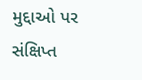મુદ્દાઓ પર સંક્ષિપ્ત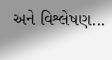અને વિશ્લેષણ...